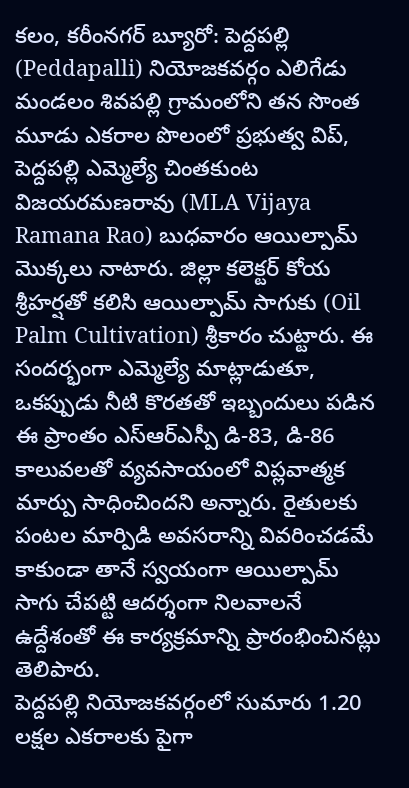కలం, కరీంనగర్ బ్యూరో: పెద్దపల్లి (Peddapalli) నియోజకవర్గం ఎలిగేడు మండలం శివపల్లి గ్రామంలోని తన సొంత మూడు ఎకరాల పొలంలో ప్రభుత్వ విప్, పెద్దపల్లి ఎమ్మెల్యే చింతకుంట విజయరమణరావు (MLA Vijaya Ramana Rao) బుధవారం ఆయిల్పామ్ మొక్కలు నాటారు. జిల్లా కలెక్టర్ కోయ శ్రీహర్షతో కలిసి ఆయిల్పామ్ సాగుకు (Oil Palm Cultivation) శ్రీకారం చుట్టారు. ఈ సందర్భంగా ఎమ్మెల్యే మాట్లాడుతూ, ఒకప్పుడు నీటి కొరతతో ఇబ్బందులు పడిన ఈ ప్రాంతం ఎస్ఆర్ఎస్పీ డి-83, డి-86 కాలువలతో వ్యవసాయంలో విప్లవాత్మక మార్పు సాధించిందని అన్నారు. రైతులకు పంటల మార్పిడి అవసరాన్ని వివరించడమే కాకుండా తానే స్వయంగా ఆయిల్పామ్ సాగు చేపట్టి ఆదర్శంగా నిలవాలనే ఉద్దేశంతో ఈ కార్యక్రమాన్ని ప్రారంభించినట్లు తెలిపారు.
పెద్దపల్లి నియోజకవర్గంలో సుమారు 1.20 లక్షల ఎకరాలకు పైగా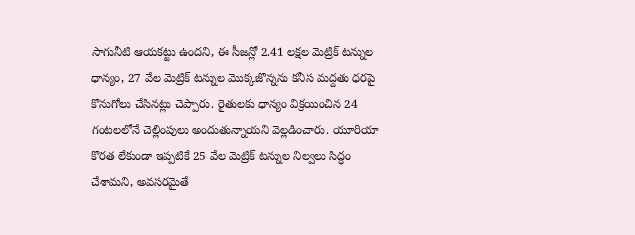సాగునీటి ఆయకట్టు ఉందని, ఈ సీజన్లో 2.41 లక్షల మెట్రిక్ టన్నుల ధాన్యం, 27 వేల మెట్రిక్ టన్నుల మొక్కజొన్నను కనీస మద్దతు ధరపై కొనుగోలు చేసినట్లు చెప్పారు. రైతులకు ధాన్యం విక్రయించిన 24 గంటలలోనే చెల్లింపులు అందుతున్నాయని వెల్లడించారు. యూరియా కొరత లేకుండా ఇప్పటికే 25 వేల మెట్రిక్ టన్నుల నిల్వలు సిద్ధం చేశామని, అవసరమైతే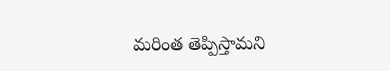మరింత తెప్పిస్తామని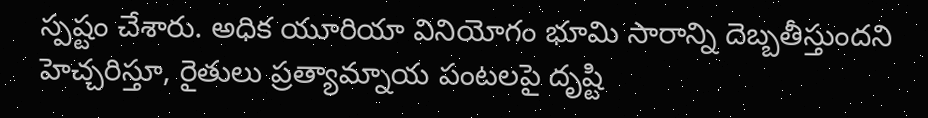స్పష్టం చేశారు. అధిక యూరియా వినియోగం భూమి సారాన్ని దెబ్బతీస్తుందని హెచ్చరిస్తూ, రైతులు ప్రత్యామ్నాయ పంటలపై దృష్టి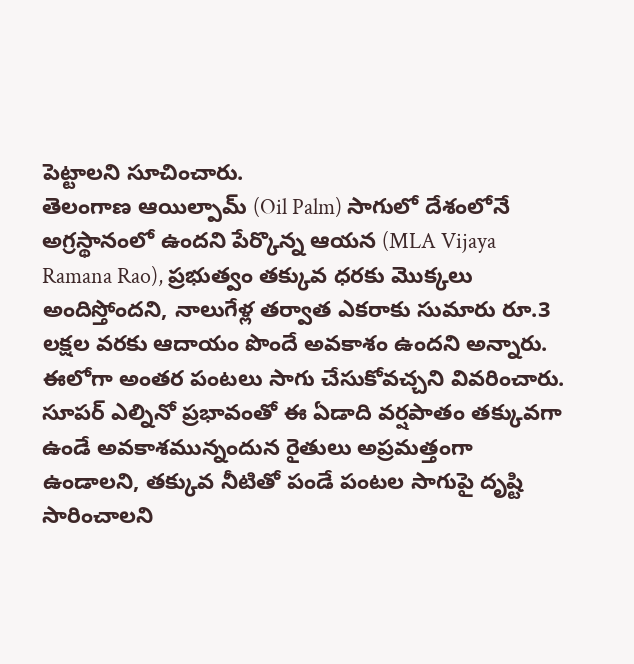పెట్టాలని సూచించారు.
తెలంగాణ ఆయిల్పామ్ (Oil Palm) సాగులో దేశంలోనే అగ్రస్థానంలో ఉందని పేర్కొన్న ఆయన (MLA Vijaya Ramana Rao), ప్రభుత్వం తక్కువ ధరకు మొక్కలు అందిస్తోందని, నాలుగేళ్ల తర్వాత ఎకరాకు సుమారు రూ.3 లక్షల వరకు ఆదాయం పొందే అవకాశం ఉందని అన్నారు. ఈలోగా అంతర పంటలు సాగు చేసుకోవచ్చని వివరించారు. సూపర్ ఎల్నినో ప్రభావంతో ఈ ఏడాది వర్షపాతం తక్కువగా ఉండే అవకాశమున్నందున రైతులు అప్రమత్తంగా ఉండాలని, తక్కువ నీటితో పండే పంటల సాగుపై దృష్టి సారించాలని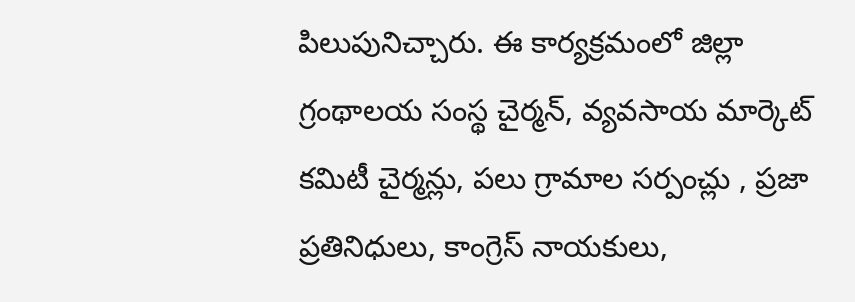పిలుపునిచ్చారు. ఈ కార్యక్రమంలో జిల్లా గ్రంథాలయ సంస్థ చైర్మన్, వ్యవసాయ మార్కెట్ కమిటీ చైర్మన్లు, పలు గ్రామాల సర్పంచ్లు , ప్రజా ప్రతినిధులు, కాంగ్రెస్ నాయకులు,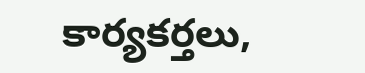కార్యకర్తలు,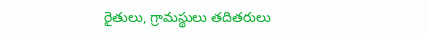రైతులు, గ్రామస్థులు తదితరులు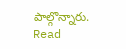పాల్గొన్నారు.
Read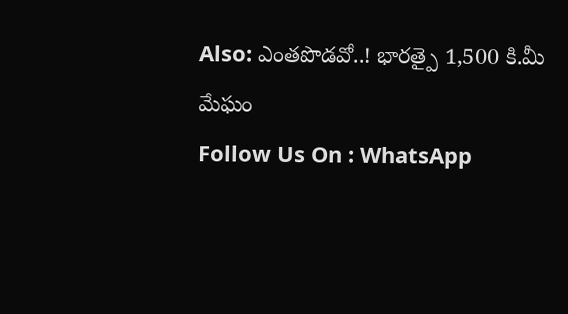Also: ఎంతపొడవో..! భారత్పై 1,500 కి.మీ మేఘం
Follow Us On : WhatsApp